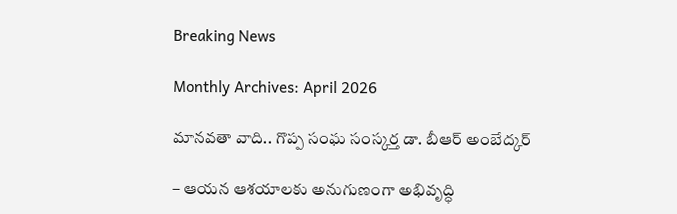Breaking News

Monthly Archives: April 2026

మాన‌వ‌తా వాది.. గొప్ప సంఘ సంస్క‌ర్త డా. బీఆర్ అంబేద్క‌ర్‌

– ఆయ‌న ఆశ‌యాల‌కు అనుగుణంగా అభివృద్ధి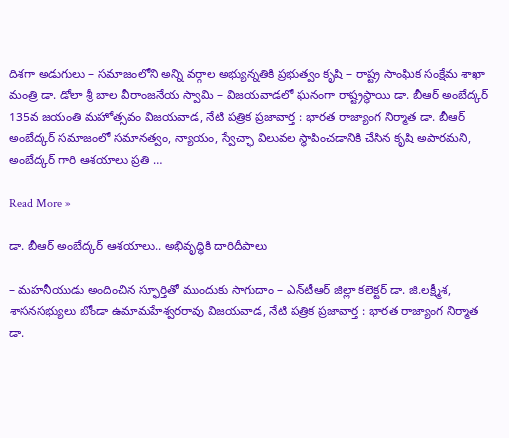దిశ‌గా అడుగులు – స‌మాజంలోని అన్ని వ‌ర్గాల అభ్యున్న‌తికి ప్ర‌భుత్వం కృషి – రాష్ట్ర సాంఘిక సంక్షేమ శాఖా మంత్రి డా. డోలా శ్రీ బాల వీరాంజ‌నేయ స్వామి – విజ‌య‌వాడ‌లో ఘ‌నంగా రాష్ట్ర‌స్థాయి డా. బీఆర్ అంబేద్క‌ర్ 135వ జ‌యంతి మ‌హోత్స‌వం విజయవాడ, నేటి పత్రిక ప్రజావార్త : భారత రాజ్యాంగ నిర్మాత డా. బీఆర్ అంబేద్కర్ సమాజంలో సమానత్వం, న్యాయం, స్వేచ్ఛా విలువల స్థాపించడానికి చేసిన కృషి అపారమని, అంబేద్కర్ గారి ఆశయాలు ప్రతి …

Read More »

డా. బీఆర్ అంబేద్క‌ర్ ఆశ‌యాలు.. అభివృద్ధికి దారిదీపాలు

– మ‌హ‌నీయుడు అందించిన స్ఫూర్తితో ముందుకు సాగుదాం – ఎన్‌టీఆర్ జిల్లా క‌లెక్ట‌ర్ డా. జి.ల‌క్ష్మీశ‌, శాస‌న‌స‌భ్యులు బోండా ఉమామ‌హేశ్వ‌ర‌రావు విజయవాడ, నేటి పత్రిక ప్రజావార్త : భారత రాజ్యాంగ నిర్మాత డా.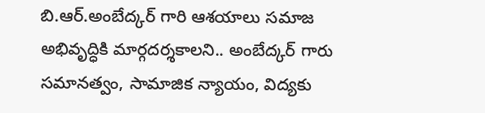బి.ఆర్.అంబేద్కర్ గారి ఆశయాలు సమాజ అభివృద్ధికి మార్గదర్శకాల‌ని.. అంబేద్కర్ గారు సమానత్వం, సామాజిక న్యాయం, విద్యకు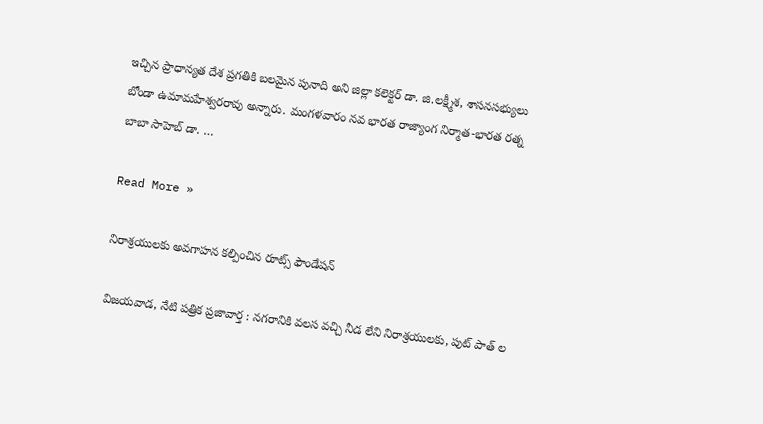ఇచ్చిన ప్రాధాన్యత దేశ ప్రగతికి బలమైన పునాది అని జిల్లా క‌లెక్ట‌ర్ డా. జి.ల‌క్ష్మీశ, శాస‌న‌స‌భ్యులు బోండా ఉమామ‌హేశ్వ‌ర‌రావు అన్నారు. మంగ‌ళ‌వారం న‌వ భార‌త రాజ్యాంగ నిర్మాత‌-భార‌త ర‌త్న బాబా సాహెబ్ డా. …

Read More »

నిరాశ్రయులకు అవగాహన కల్పించిన రూట్స్ ఫౌండేషన్

విజయవాడ, నేటి పత్రిక ప్రజావార్త : నగరానికి వలస వచ్చి నీడ లేని నిరాశ్రయులకు, పుట్ పాత్ ల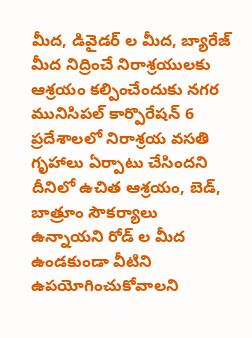మీద, డివైడర్ ల మీద, బ్యారేజ్ మీద నిద్రించే నిరాశ్రయులకు ఆశ్రయం కల్పించేందుకు నగర మునిసిపల్ కార్పొరేషన్ 6 ప్రదేశాలలో నిరాశ్రయ వసతి గృహాలు ఏర్పాటు చేసిందని దీనిలో ఉచిత ఆశ్రయం, బెడ్, బాత్రూం సౌకర్యాలు ఉన్నాయని రోడ్ ల మీద ఉండకుండా వీటిని ఉపయోగించుకోవాలని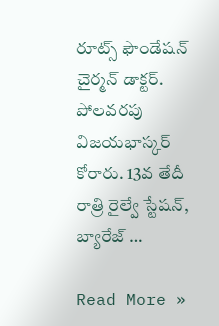రూట్స్ ఫౌండేషన్ చైర్మన్ డాక్టర్. పోలవరపు విజయభాస్కర్ కోరారు. 13వ తేదీ రాత్రి రైల్వే స్టేషన్, బ్యారేజ్ …

Read More »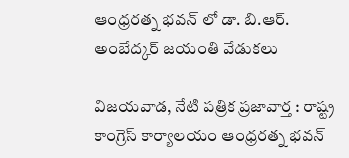ఆంధ్రరత్న భవన్ లో డా. బి.ఆర్. అంబేద్కర్ జయంతి వేడుకలు

విజయవాడ, నేటి పత్రిక ప్రజావార్త : రాష్ట్ర కాంగ్రెస్ కార్యాలయం ఆంధ్రరత్న భవన్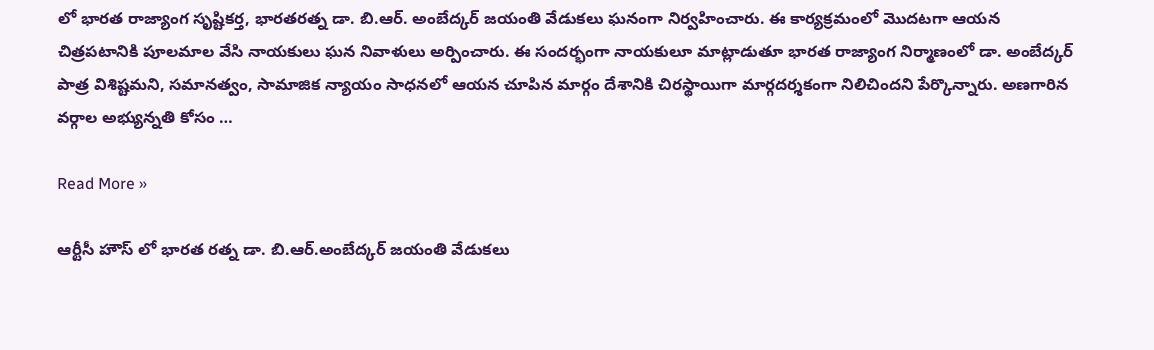లో భారత రాజ్యాంగ సృష్టికర్త, భారతరత్న డా. బి.ఆర్. అంబేద్కర్ జయంతి వేడుకలు ఘనంగా నిర్వహించారు. ఈ కార్యక్రమంలో మొదటగా ఆయన చిత్రపటానికి పూలమాల వేసి నాయకులు ఘన నివాళులు అర్పించారు. ఈ సందర్భంగా నాయకులూ మాట్లాడుతూ భారత రాజ్యాంగ నిర్మాణంలో డా. అంబేద్కర్  పాత్ర విశిష్టమని, సమానత్వం, సామాజిక న్యాయం సాధనలో ఆయన చూపిన మార్గం దేశానికి చిరస్థాయిగా మార్గదర్శకంగా నిలిచిందని పేర్కొన్నారు. అణగారిన వర్గాల అభ్యున్నతి కోసం …

Read More »

ఆర్టీసీ హౌస్ లో భారత రత్న డా. బి.ఆర్.అంబేద్కర్ జయంతి వేడుకలు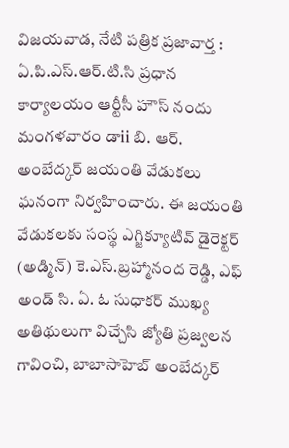విజయవాడ, నేటి పత్రిక ప్రజావార్త : ఏ.పి.ఎస్.ఆర్.టి.సి ప్రధాన కార్యాలయం ఆర్టీసీ హౌస్ నందు మంగళవారం డాii బి. ఆర్. అంబేద్కర్ జయంతి వేడుకలు ఘనంగా నిర్వహించారు. ఈ జయంతి వేడుకలకు సంస్థ ఎగ్జిక్యూటివ్ డైరెక్టర్ (అడ్మిన్) కె.ఎస్.బ్రహ్మానంద రెడ్డి, ఎఫ్ అండ్ సి. ఏ. ఓ సుధాకర్ ముఖ్య అతిథులుగా విచ్చేసి జ్యోతి ప్రజ్వలన గావించి, బాబాసాహెబ్ అంబేద్కర్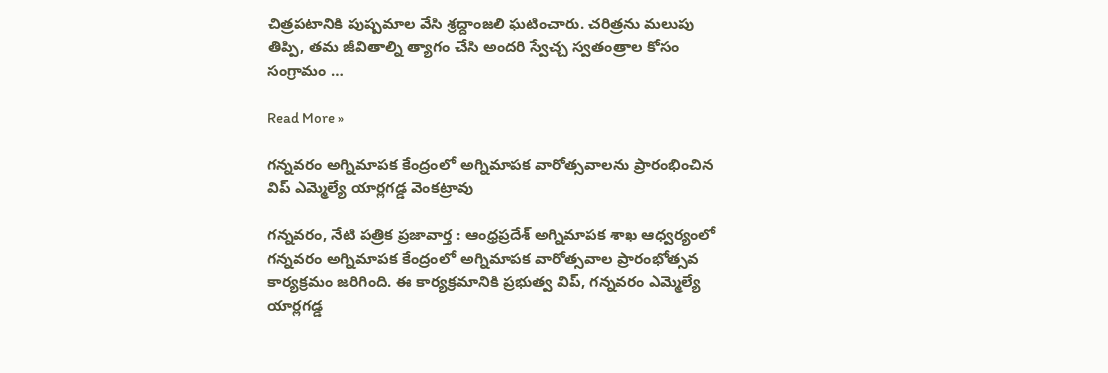చిత్రపటానికి పుష్పమాల వేసి శ్రద్దాంజలి ఘటించారు. చరిత్రను మలుపు తిప్పి, తమ జీవితాల్ని త్యాగం చేసి అందరి స్వేచ్చ స్వతంత్రాల కోసం సంగ్రామం …

Read More »

గన్నవరం అగ్నిమాపక కేంద్రంలో అగ్నిమాపక వారోత్సవాలను ప్రారంభించిన విప్ ఎమ్మెల్యే యార్లగడ్డ వెంకట్రావు

గన్నవరం, నేటి పత్రిక ప్రజావార్త : ఆంధ్రప్రదేశ్ అగ్నిమాపక శాఖ ఆధ్వర్యంలో గన్నవరం అగ్నిమాపక కేంద్రంలో అగ్నిమాపక వారోత్సవాల ప్రారంభోత్సవ కార్యక్రమం జరిగింది. ఈ కార్యక్రమానికి ప్రభుత్వ విప్, గన్నవరం ఎమ్మెల్యే యార్లగడ్డ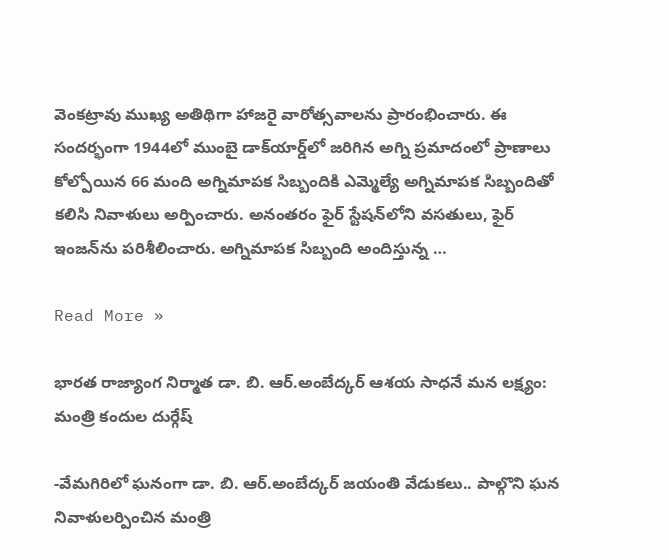వెంకట్రావు ముఖ్య అతిథిగా హాజరై వారోత్సవాలను ప్రారంభించారు. ఈ సందర్భంగా 1944లో ముంబై డాక్‌యార్డ్‌లో జరిగిన అగ్ని ప్రమాదంలో ప్రాణాలు కోల్పోయిన 66 మంది అగ్నిమాపక సిబ్బందికి ఎమ్మెల్యే అగ్నిమాపక సిబ్బందితో కలిసి నివాళులు అర్పించారు. అనంతరం ఫైర్ స్టేషన్‌లోని వసతులు, ఫైర్ ఇంజన్‌ను పరిశీలించారు. అగ్నిమాపక సిబ్బంది అందిస్తున్న …

Read More »

భారత రాజ్యాంగ నిర్మాత డా. బి. ఆర్.అంబేద్కర్ ఆశయ సాధనే మన లక్ష్యం: మంత్రి కందుల దుర్గేష్

-వేమగిరిలో ఘనంగా డా. బి. ఆర్.అంబేద్కర్ జయంతి వేడుకలు.. పాల్గొని ఘన నివాళులర్పించిన మంత్రి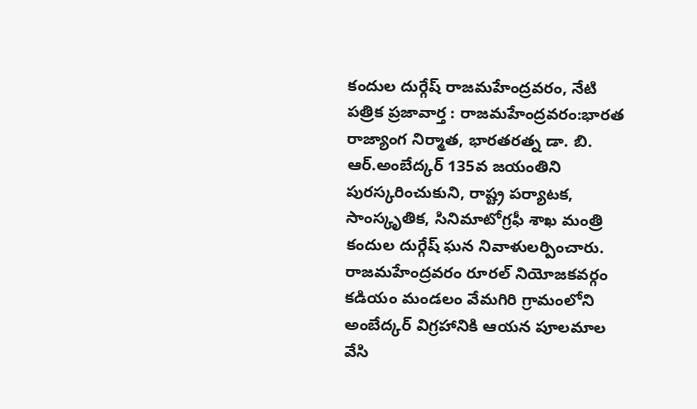కందుల దుర్గేష్ రాజమహేంద్రవరం, నేటి పత్రిక ప్రజావార్త : రాజమహేంద్రవరం:భారత రాజ్యాంగ నిర్మాత, భారతరత్న డా. బి. ఆర్.అంబేద్కర్ 135వ జయంతిని పురస్కరించుకుని, రాష్ట్ర పర్యాటక, సాంస్కృతిక, సినిమాటోగ్రఫీ శాఖ మంత్రి కందుల దుర్గేష్ ఘన నివాళులర్పించారు. రాజమహేంద్రవరం రూరల్ నియోజకవర్గం కడియం మండలం వేమగిరి గ్రామంలోని అంబేద్కర్ విగ్రహానికి ఆయన పూలమాల వేసి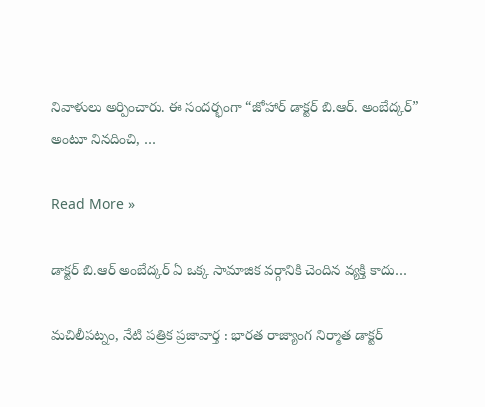నివాళులు అర్పించారు. ఈ సందర్భంగా “జోహార్ డాక్టర్ బి.ఆర్. అంబేద్కర్” అంటూ నినదించి, …

Read More »

డాక్టర్ బి.ఆర్ అంబేద్కర్ ఏ ఒక్క సామాజిక వర్గానికి చెందిన వ్యక్తి కాదు…

మచిలీపట్నం, నేటి పత్రిక ప్రజావార్త : భారత రాజ్యాంగ నిర్మాత డాక్టర్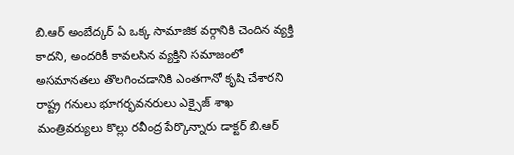బి.ఆర్ అంబేద్కర్ ఏ ఒక్క సామాజిక వర్గానికి చెందిన వ్యక్తి కాదని, అందరికీ కావలసిన వ్యక్తిని సమాజంలో అసమానతలు తొలగించడానికి ఎంతగానో కృషి చేశారని రాష్ట్ర గనులు భూగర్భవనరులు ఎక్సైజ్ శాఖ మంత్రివర్యులు కొల్లు రవీంద్ర పేర్కొన్నారు డాక్టర్ బి.ఆర్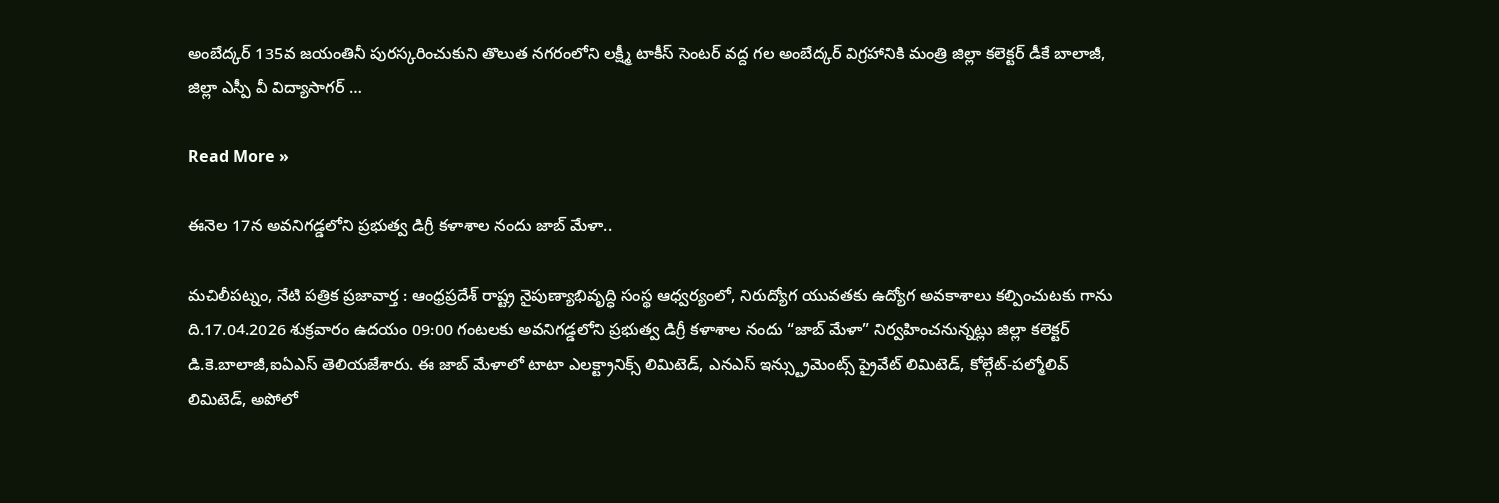అంబేద్కర్ 135వ జయంతినీ పురస్కరించుకుని తొలుత నగరంలోని లక్ష్మీ టాకీస్ సెంటర్ వద్ద గల అంబేద్కర్ విగ్రహానికి మంత్రి జిల్లా కలెక్టర్ డీకే బాలాజీ, జిల్లా ఎస్పీ వీ విద్యాసాగర్ …

Read More »

ఈనెల 17న అవనిగడ్డలోని ప్రభుత్వ డిగ్రీ కళాశాల నందు జాబ్ మేళా..

మచిలీపట్నం, నేటి పత్రిక ప్రజావార్త : ఆంధ్రప్రదేశ్ రాష్ట్ర నైపుణ్యాభివృద్ధి సంస్థ ఆధ్వర్యంలో, నిరుద్యోగ యువతకు ఉద్యోగ అవకాశాలు కల్పించుటకు గాను ది.17.04.2026 శుక్రవారం ఉదయం 09:00 గంటలకు అవనిగడ్డలోని ప్రభుత్వ డిగ్రీ కళాశాల నందు “జాబ్ మేళా” నిర్వహించనున్నట్లు జిల్లా కలెక్టర్ డి.కె.బాలాజీ,ఐఏఎస్ తెలియజేశారు. ఈ జాబ్ మేళాలో టాటా ఎలక్ట్రానిక్స్ లిమిటెడ్, ఎనఎస్ ఇన్స్ట్రుమెంట్స్ ప్రైవేట్ లిమిటెడ్, కోల్గేట్-పల్మోలివ్ లిమిటెడ్, అపోలో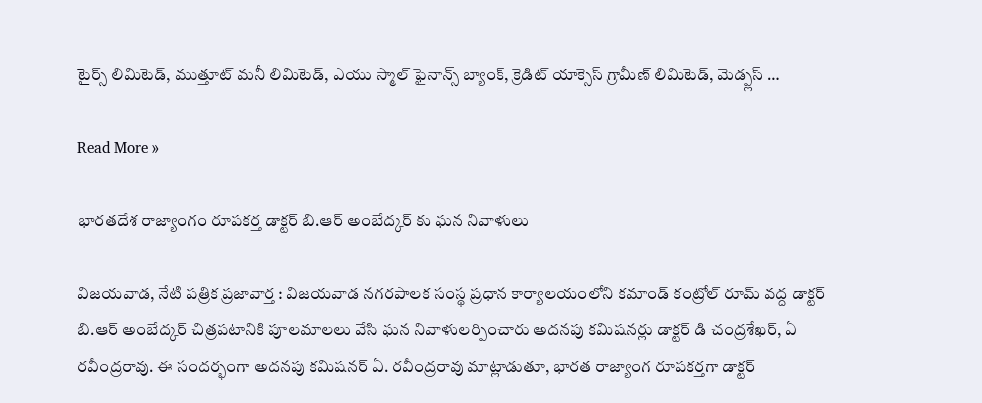టైర్స్ లిమిటెడ్, ముత్తూట్ మనీ లిమిటెడ్, ఎయు స్మాల్ ఫైనాన్స్ బ్యాంక్, క్రెడిట్ యాక్సెస్ గ్రామీణ్ లిమిటెడ్, మెడ్ప్లస్ …

Read More »

భారతదేశ రాజ్యాంగం రూపకర్త డాక్టర్ బి.ఆర్ అంబేద్కర్ కు ఘన నివాళులు

విజయవాడ, నేటి పత్రిక ప్రజావార్త : విజయవాడ నగరపాలక సంస్థ ప్రధాన కార్యాలయంలోని కమాండ్ కంట్రోల్ రూమ్ వద్ద డాక్టర్ బి.ఆర్ అంబేద్కర్ చిత్రపటానికి పూలమాలలు వేసి ఘన నివాళులర్పించారు అదనపు కమిషనర్లు డాక్టర్ డి చంద్రశేఖర్, ఏ రవీంద్రరావు. ఈ సందర్భంగా అదనపు కమిషనర్ ఏ. రవీంద్రరావు మాట్లాడుతూ, భారత రాజ్యాంగ రూపకర్తగా డాక్టర్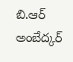బి.ఆర్ అంబేద్కర్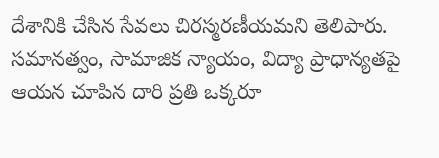దేశానికి చేసిన సేవలు చిరస్మరణీయమని తెలిపారు. సమానత్వం, సామాజిక న్యాయం, విద్యా ప్రాధాన్యతపై ఆయన చూపిన దారి ప్రతి ఒక్కరూ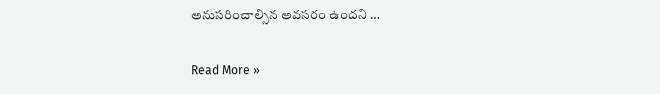అనుసరించాల్సిన అవసరం ఉందని …

Read More »